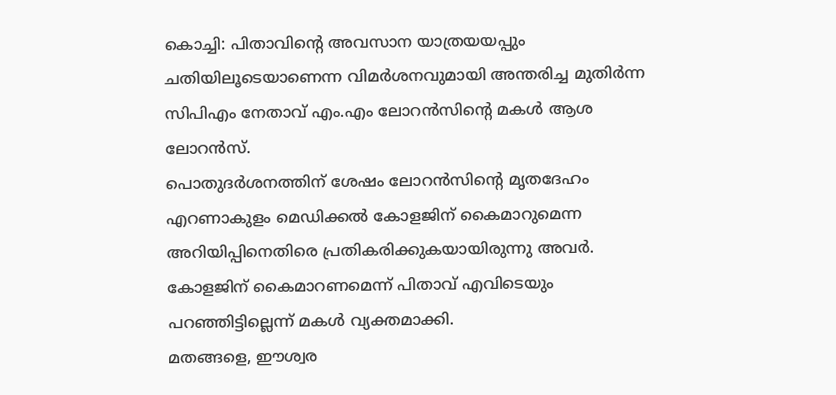കൊച്ചി: പിതാവിന്റെ അവസാന യാത്രയയപ്പും ചതിയിലൂടെയാണെന്ന വിമർശനവുമായി അന്തരിച്ച മുതിർന്ന സിപിഎം നേതാവ് എം.എം ലോറൻസിന്റെ മകൾ ആശ ലോറൻസ്.
പൊതുദർശനത്തിന് ശേഷം ലോറൻസിന്റെ മൃതദേഹം എറണാകുളം മെഡിക്കൽ കോളജിന് കൈമാറുമെന്ന അറിയിപ്പിനെതിരെ പ്രതികരിക്കുകയായിരുന്നു അവർ. കോളജിന് കൈമാറണമെന്ന് പിതാവ് എവിടെയും പറഞ്ഞിട്ടില്ലെന്ന് മകൾ വ്യക്തമാക്കി.
മതങ്ങളെ, ഈശ്വര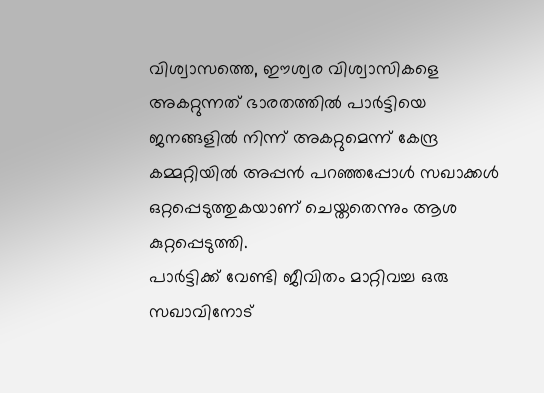വിശ്വാസത്തെ, ഈശ്വര വിശ്വാസികളെ അകറ്റുന്നത് ഭാരതത്തിൽ പാർട്ടിയെ ജനങ്ങളിൽ നിന്ന് അകറ്റുമെന്ന് കേന്ദ്ര കമ്മറ്റിയിൽ അപ്പൻ പറഞ്ഞപ്പോൾ സഖാക്കൾ ഒറ്റപ്പെടുത്തുകയാണ് ചെയ്തതെന്നും ആശ കുറ്റപ്പെടുത്തി.
പാർട്ടിക്ക് വേണ്ടി ജീവിതം മാറ്റിവച്ച ഒരു സഖാവിനോട്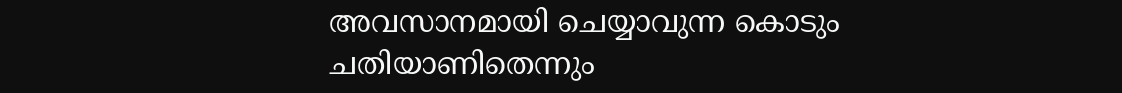അവസാനമായി ചെയ്യാവുന്ന കൊടും ചതിയാണിതെന്നും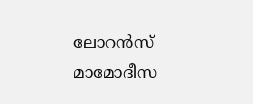ലോറൻസ് മാമോദീസ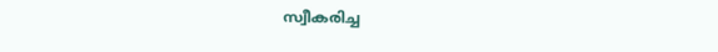സ്വീകരിച്ച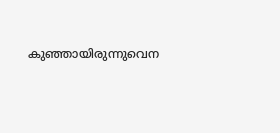കുഞ്ഞായിരുന്നുവെന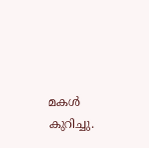മകൾ കുറിച്ചു.